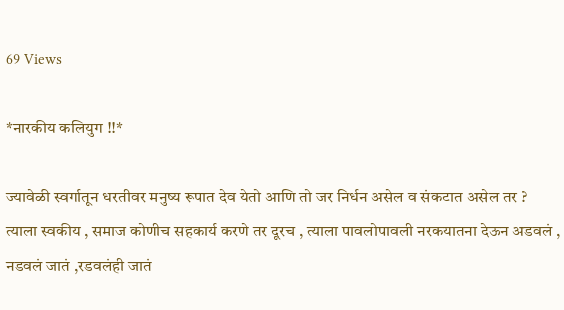69 Views

*नारकीय कलियुग !!*

ज्यावेळी स्वर्गातून धरतीवर मनुष्य रूपात देव येतो आणि तो जर निर्धन असेल व संकटात असेल तर ? त्याला स्वकीय , समाज कोणीच सहकार्य करणे तर दूरच , त्याला पावलोपावली नरकयातना देऊन अडवलं , नडवलं जातं ,रडवलंही जातं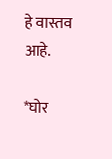हे वास्तव आहे.

*घोर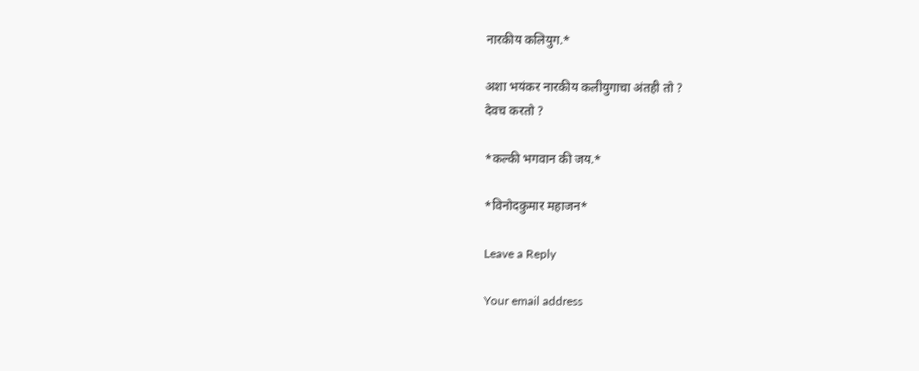नारकीय कलियुग.*

अशा भयंकर नारकीय कलीयुगाचा अंतही तो ?
देवच करतो ?

*कल्की भगवान की जय.*

*विनोदकुमार महाजन*

Leave a Reply

Your email address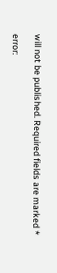will not be published. Required fields are marked *

error: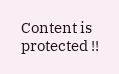Content is protected !!